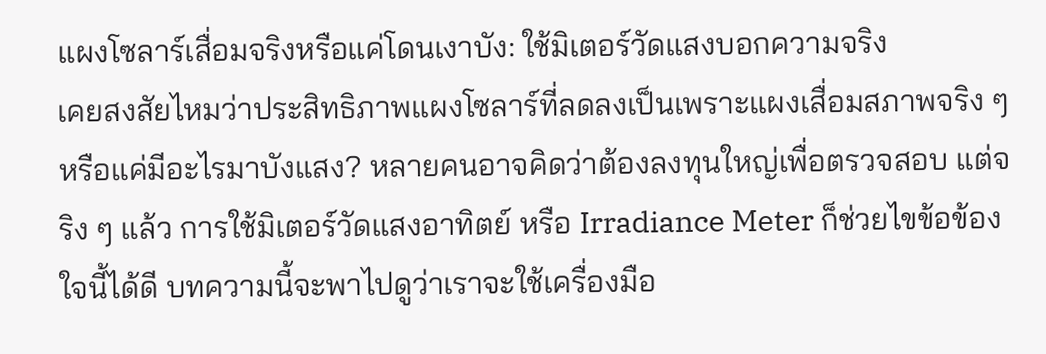แผงโซลาร์เสื่อมจริงหรือแค่โดนเงาบัง: ใช้มิเตอร์วัดแสงบอกความจริง
เคยสงสัยไหมว่าประสิทธิภาพแผงโซลาร์ที่ลดลงเป็นเพราะแผงเสื่อมสภาพจริง ๆ หรือแค่มีอะไรมาบังแสง? หลายคนอาจคิดว่าต้องลงทุนใหญ่เพื่อตรวจสอบ แต่จริง ๆ แล้ว การใช้มิเตอร์วัดแสงอาทิตย์ หรือ Irradiance Meter ก็ช่วยไขข้อข้องใจนี้ได้ดี บทความนี้จะพาไปดูว่าเราจะใช้เครื่องมือ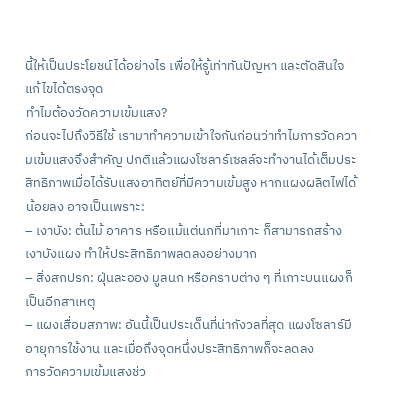นี้ให้เป็นประโยชน์ได้อย่างไร เพื่อให้รู้เท่าทันปัญหา และตัดสินใจแก้ไขได้ตรงจุด
ทำไมต้องวัดความเข้มแสง?
ก่อนจะไปถึงวิธีใช้ เรามาทำความเข้าใจกันก่อนว่าทำไมการวัดความเข้มแสงจึงสำคัญ ปกติแล้วแผงโซลาร์เซลล์จะทำงานได้เต็มประสิทธิภาพเมื่อได้รับแสงอาทิตย์ที่มีความเข้มสูง หากแผงผลิตไฟได้น้อยลง อาจเป็นเพราะ:
– เงาบัง: ต้นไม้ อาคาร หรือแม้แต่นกที่มาเกาะ ก็สามารถสร้างเงาบังแผง ทำให้ประสิทธิภาพลดลงอย่างมาก
– สิ่งสกปรก: ฝุ่นละออง มูลนก หรือคราบต่าง ๆ ที่เกาะบนแผงก็เป็นอีกสาเหตุ
– แผงเสื่อมสภาพ: อันนี้เป็นประเด็นที่น่ากังวลที่สุด แผงโซลาร์มีอายุการใช้งาน และเมื่อถึงจุดหนึ่งประสิทธิภาพก็จะลดลง
การวัดความเข้มแสงช่ว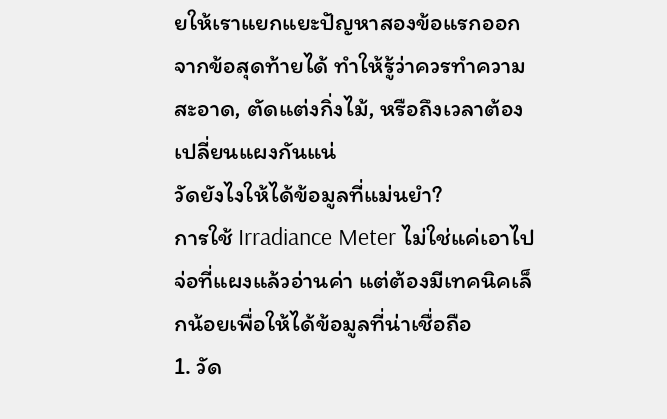ยให้เราแยกแยะปัญหาสองข้อแรกออกจากข้อสุดท้ายได้ ทำให้รู้ว่าควรทำความสะอาด, ตัดแต่งกิ่งไม้, หรือถึงเวลาต้องเปลี่ยนแผงกันแน่
วัดยังไงให้ได้ข้อมูลที่แม่นยำ?
การใช้ Irradiance Meter ไม่ใช่แค่เอาไปจ่อที่แผงแล้วอ่านค่า แต่ต้องมีเทคนิคเล็กน้อยเพื่อให้ได้ข้อมูลที่น่าเชื่อถือ
1. วัด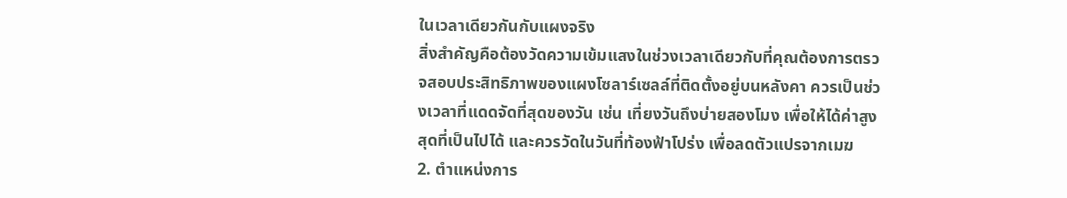ในเวลาเดียวกันกับแผงจริง
สิ่งสำคัญคือต้องวัดความเข้มแสงในช่วงเวลาเดียวกับที่คุณต้องการตรวจสอบประสิทธิภาพของแผงโซลาร์เซลล์ที่ติดตั้งอยู่บนหลังคา ควรเป็นช่วงเวลาที่แดดจัดที่สุดของวัน เช่น เที่ยงวันถึงบ่ายสองโมง เพื่อให้ได้ค่าสูงสุดที่เป็นไปได้ และควรวัดในวันที่ท้องฟ้าโปร่ง เพื่อลดตัวแปรจากเมฆ
2. ตำแหน่งการ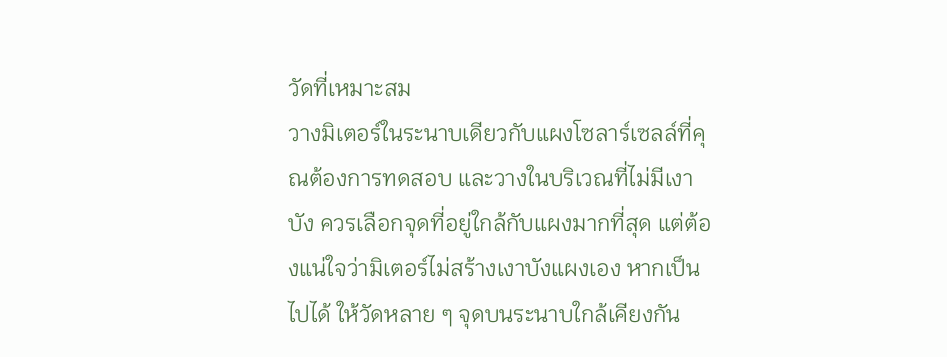วัดที่เหมาะสม
วางมิเตอร์ในระนาบเดียวกับแผงโซลาร์เซลล์ที่คุณต้องการทดสอบ และวางในบริเวณที่ไม่มีเงาบัง ควรเลือกจุดที่อยู่ใกล้กับแผงมากที่สุด แต่ต้องแน่ใจว่ามิเตอร์ไม่สร้างเงาบังแผงเอง หากเป็นไปได้ ให้วัดหลาย ๆ จุดบนระนาบใกล้เคียงกัน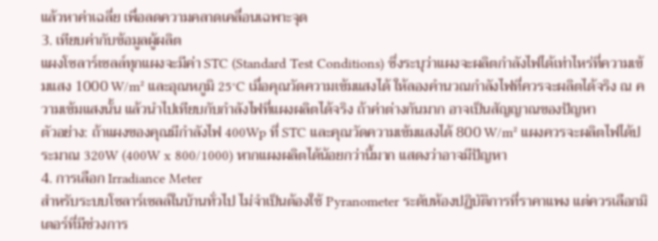แล้วหาค่าเฉลี่ย เพื่อลดความคลาดเคลื่อนเฉพาะจุด
3. เทียบค่ากับข้อมูลผู้ผลิต
แผงโซลาร์เซลล์ทุกแผงจะมีค่า STC (Standard Test Conditions) ซึ่งระบุว่าแผงจะผลิตกำลังไฟได้เท่าไหร่ที่ความเข้มแสง 1000 W/m² และอุณหภูมิ 25°C เมื่อคุณวัดความเข้มแสงได้ ให้ลองคำนวณกำลังไฟที่ควรจะผลิตได้จริง ณ ความเข้มแสงนั้น แล้วนำไปเทียบกับกำลังไฟที่แผงผลิตได้จริง ถ้าค่าต่างกันมาก อาจเป็นสัญญาณของปัญหา
ตัวอย่าง: ถ้าแผงของคุณมีกำลังไฟ 400Wp ที่ STC และคุณวัดความเข้มแสงได้ 800 W/m² แผงควรจะผลิตไฟได้ประมาณ 320W (400W x 800/1000) หากแผงผลิตได้น้อยกว่านี้มาก แสดงว่าอาจมีปัญหา
4. การเลือก Irradiance Meter
สำหรับระบบโซลาร์เซลล์ในบ้านทั่วไป ไม่จำเป็นต้องใช้ Pyranometer ระดับห้องปฏิบัติการที่ราคาแพง แต่ควรเลือกมิเตอร์ที่มีช่วงการ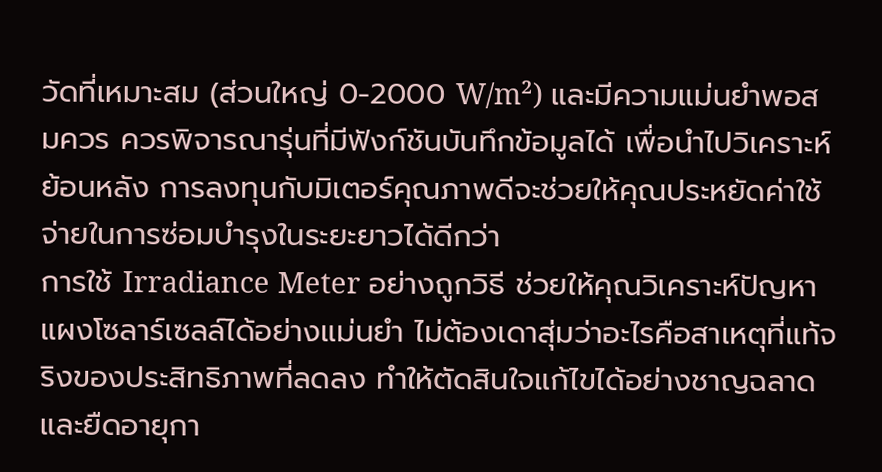วัดที่เหมาะสม (ส่วนใหญ่ 0-2000 W/m²) และมีความแม่นยำพอสมควร ควรพิจารณารุ่นที่มีฟังก์ชันบันทึกข้อมูลได้ เพื่อนำไปวิเคราะห์ย้อนหลัง การลงทุนกับมิเตอร์คุณภาพดีจะช่วยให้คุณประหยัดค่าใช้จ่ายในการซ่อมบำรุงในระยะยาวได้ดีกว่า
การใช้ Irradiance Meter อย่างถูกวิธี ช่วยให้คุณวิเคราะห์ปัญหาแผงโซลาร์เซลล์ได้อย่างแม่นยำ ไม่ต้องเดาสุ่มว่าอะไรคือสาเหตุที่แท้จริงของประสิทธิภาพที่ลดลง ทำให้ตัดสินใจแก้ไขได้อย่างชาญฉลาด และยืดอายุกา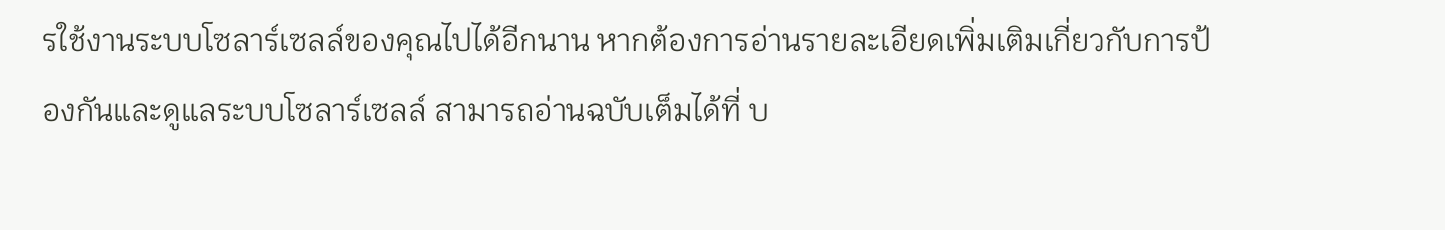รใช้งานระบบโซลาร์เซลล์ของคุณไปได้อีกนาน หากต้องการอ่านรายละเอียดเพิ่มเติมเกี่ยวกับการป้องกันและดูแลระบบโซลาร์เซลล์ สามารถอ่านฉบับเต็มได้ที่ บ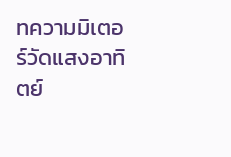ทความมิเตอร์วัดแสงอาทิตย์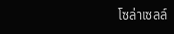โซล่าเซลล์